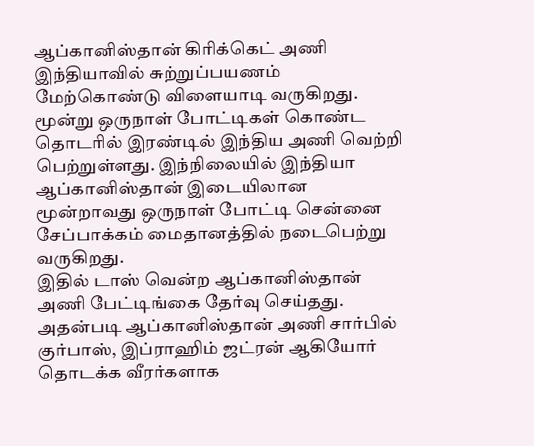ஆப்கானிஸ்தான் கிரிக்கெட் அணி இந்தியாவில் சுற்றுப்பயணம் மேற்கொண்டு விளையாடி வருகிறது. மூன்று ஒருநாள் போட்டிகள் கொண்ட தொடரில் இரண்டில் இந்திய அணி வெற்றி பெற்றுள்ளது. இந்நிலையில் இந்தியா ஆப்கானிஸ்தான் இடையிலான மூன்றாவது ஒருநாள் போட்டி சென்னை சேப்பாக்கம் மைதானத்தில் நடைபெற்று வருகிறது.
இதில் டாஸ் வென்ற ஆப்கானிஸ்தான் அணி பேட்டிங்கை தேர்வு செய்தது. அதன்படி ஆப்கானிஸ்தான் அணி சார்பில் குர்பாஸ், இப்ராஹிம் ஜட்ரன் ஆகியோர் தொடக்க வீரர்களாக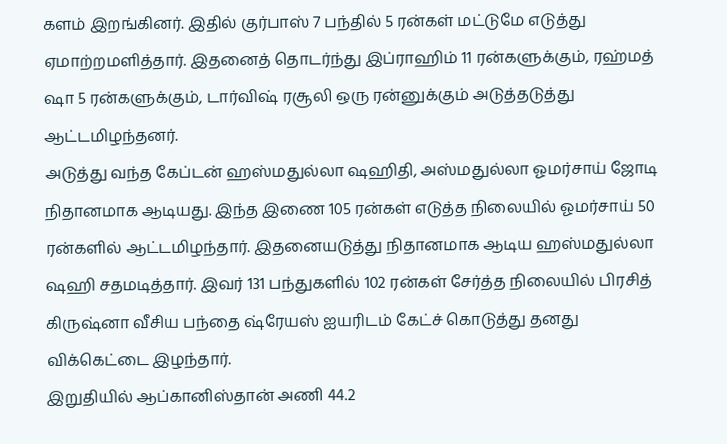களம் இறங்கினர். இதில் குர்பாஸ் 7 பந்தில் 5 ரன்கள் மட்டுமே எடுத்து ஏமாற்றமளித்தார். இதனைத் தொடர்ந்து இப்ராஹிம் 11 ரன்களுக்கும், ரஹ்மத் ஷா 5 ரன்களுக்கும், டார்விஷ் ரசூலி ஒரு ரன்னுக்கும் அடுத்தடுத்து ஆட்டமிழந்தனர்.
அடுத்து வந்த கேப்டன் ஹஸ்மதுல்லா ஷஹிதி, அஸ்மதுல்லா ஓமர்சாய் ஜோடி நிதானமாக ஆடியது. இந்த இணை 105 ரன்கள் எடுத்த நிலையில் ஓமர்சாய் 50 ரன்களில் ஆட்டமிழந்தார். இதனையடுத்து நிதானமாக ஆடிய ஹஸ்மதுல்லா ஷஹி சதமடித்தார். இவர் 131 பந்துகளில் 102 ரன்கள் சேர்த்த நிலையில் பிரசித் கிருஷ்னா வீசிய பந்தை ஷ்ரேயஸ் ஐயரிடம் கேட்ச் கொடுத்து தனது விக்கெட்டை இழந்தார்.
இறுதியில் ஆப்கானிஸ்தான் அணி 44.2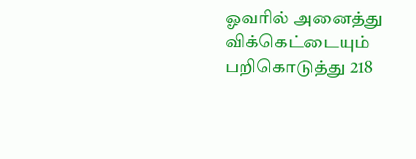ஓவரில் அனைத்து விக்கெட்டையும் பறிகொடுத்து 218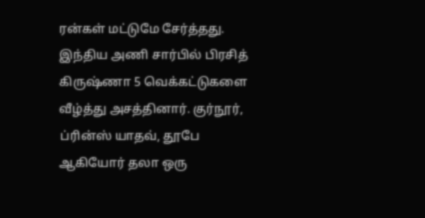ரன்கள் மட்டுமே சேர்த்தது. இந்திய அணி சார்பில் பிரசித் கிருஷ்ணா 5 வெக்கட்டுகளை வீழ்த்து அசத்தினார். குர்நூர், ப்ரின்ஸ் யாதவ், தூபே ஆகியோர் தலா ஒரு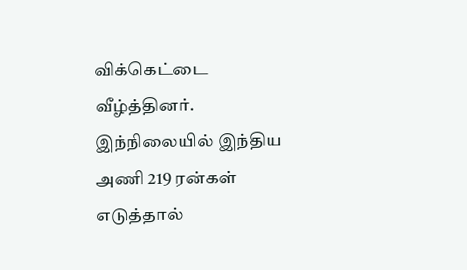விக்கெட்டை வீழ்த்தினர். இந்நிலையில் இந்திய அணி 219 ரன்கள் எடுத்தால்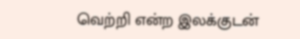வெற்றி என்ற இலக்குடன்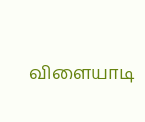விளையாடி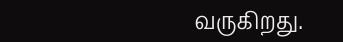வருகிறது.